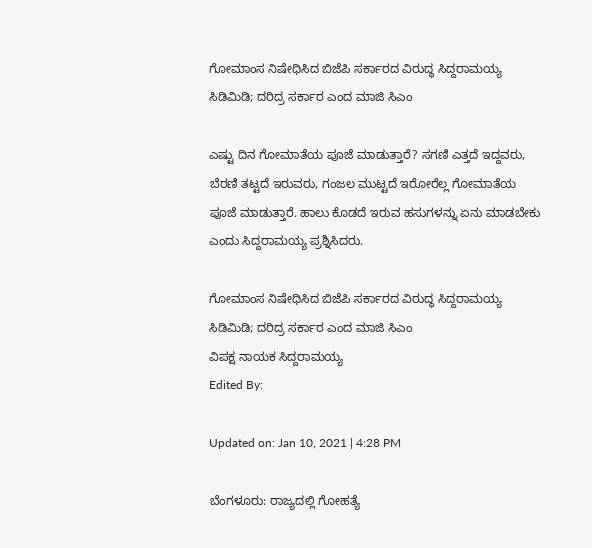ಗೋಮಾಂಸ ನಿಷೇಧಿಸಿದ ಬಿಜೆಪಿ ಸರ್ಕಾರದ ವಿರುದ್ಧ ಸಿದ್ದರಾಮಯ್ಯ ಸಿಡಿಮಿಡಿ; ದರಿದ್ರ ಸರ್ಕಾರ ಎಂದ ಮಾಜಿ ಸಿಎಂ

ಎಷ್ಟು ದಿನ ಗೋಮಾತೆಯ ಪೂಜೆ ಮಾಡುತ್ತಾರೆ? ಸಗಣಿ ಎತ್ತದೆ ಇದ್ದವರು, ಬೆರಣಿ ತಟ್ಟದೆ ಇರುವರು, ಗಂಜಲ ಮುಟ್ಟದೆ ಇರೋರೆಲ್ಲ ಗೋಮಾತೆಯ ಪೂಜೆ ಮಾಡುತ್ತಾರೆ. ಹಾಲು ಕೊಡದೆ ಇರುವ ಹಸುಗಳನ್ನು ಏನು ಮಾಡಬೇಕು ಎಂದು ಸಿದ್ದರಾಮಯ್ಯ ಪ್ರಶ್ನಿಸಿದರು.

ಗೋಮಾಂಸ ನಿಷೇಧಿಸಿದ ಬಿಜೆಪಿ ಸರ್ಕಾರದ ವಿರುದ್ಧ ಸಿದ್ದರಾಮಯ್ಯ ಸಿಡಿಮಿಡಿ; ದರಿದ್ರ ಸರ್ಕಾರ ಎಂದ ಮಾಜಿ ಸಿಎಂ
ವಿಪಕ್ಷ ನಾಯಕ ಸಿದ್ದರಾಮಯ್ಯ
Edited By:

Updated on: Jan 10, 2021 | 4:28 PM

ಬೆಂಗಳೂರು: ರಾಜ್ಯದಲ್ಲಿ ಗೋಹತ್ಯೆ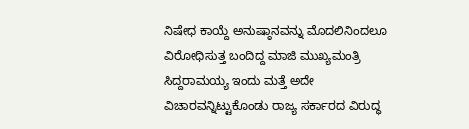ನಿಷೇಧ ಕಾಯ್ದೆ ಅನುಷ್ಠಾನವನ್ನು ಮೊದಲಿನಿಂದಲೂ ವಿರೋಧಿಸುತ್ತ ಬಂದಿದ್ದ ಮಾಜಿ ಮುಖ್ಯಮಂತ್ರಿ ಸಿದ್ದರಾಮಯ್ಯ ಇಂದು ಮತ್ತೆ ಅದೇ ವಿಚಾರವನ್ನಿಟ್ಟುಕೊಂಡು ರಾಜ್ಯ ಸರ್ಕಾರದ ವಿರುದ್ಧ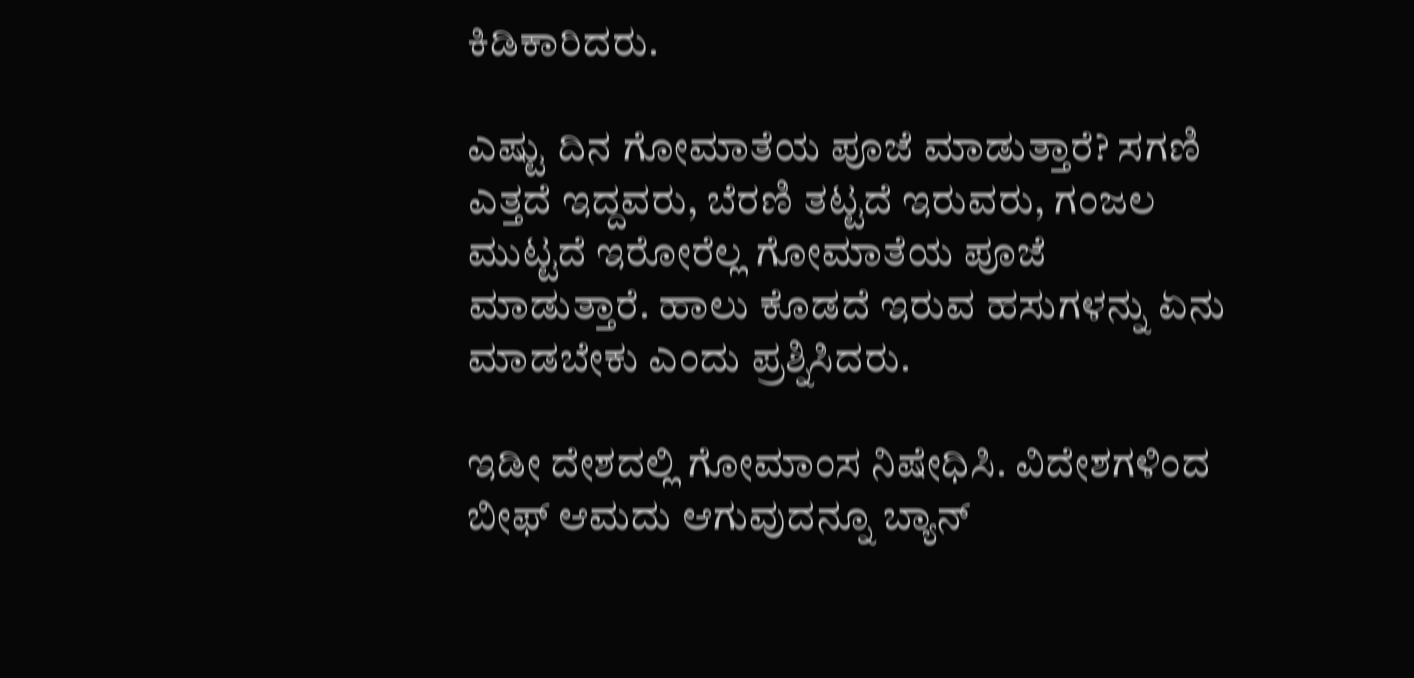ಕಿಡಿಕಾರಿದರು.

ಎಷ್ಟು ದಿನ ಗೋಮಾತೆಯ ಪೂಜೆ ಮಾಡುತ್ತಾರೆ? ಸಗಣಿ ಎತ್ತದೆ ಇದ್ದವರು, ಬೆರಣಿ ತಟ್ಟದೆ ಇರುವರು, ಗಂಜಲ ಮುಟ್ಟದೆ ಇರೋರೆಲ್ಲ ಗೋಮಾತೆಯ ಪೂಜೆ ಮಾಡುತ್ತಾರೆ. ಹಾಲು ಕೊಡದೆ ಇರುವ ಹಸುಗಳನ್ನು ಏನು ಮಾಡಬೇಕು ಎಂದು ಪ್ರಶ್ನಿಸಿದರು.

ಇಡೀ ದೇಶದಲ್ಲಿ ಗೋಮಾಂಸ ನಿಷೇಧಿಸಿ. ವಿದೇಶಗಳಿಂದ ಬೀಫ್ ಆಮದು ಆಗುವುದನ್ನೂ ಬ್ಯಾನ್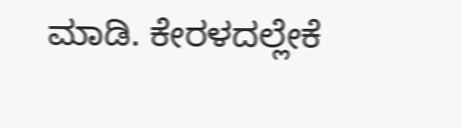ಮಾಡಿ. ಕೇರಳದಲ್ಲೇಕೆ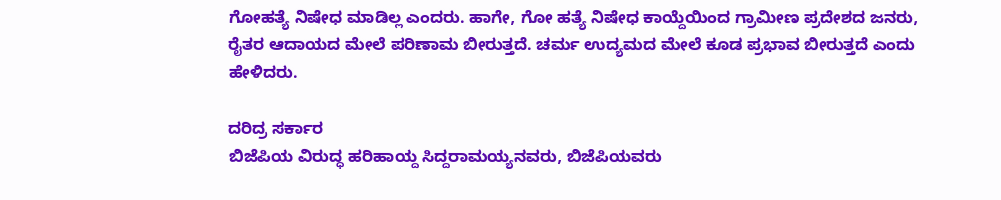ಗೋಹತ್ಯೆ ನಿಷೇಧ ಮಾಡಿಲ್ಲ ಎಂದರು. ಹಾಗೇ, ಗೋ ಹತ್ಯೆ ನಿಷೇಧ ಕಾಯ್ದೆಯಿಂದ ಗ್ರಾಮೀಣ ಪ್ರದೇಶದ ಜನರು, ರೈತರ ಆದಾಯದ ಮೇಲೆ ಪರಿಣಾಮ ಬೀರುತ್ತದೆ. ಚರ್ಮ ಉದ್ಯಮದ ಮೇಲೆ ಕೂಡ ಪ್ರಭಾವ ಬೀರುತ್ತದೆ ಎಂದು ಹೇಳಿದರು.

ದರಿದ್ರ ಸರ್ಕಾರ
ಬಿಜೆಪಿಯ ವಿರುದ್ಧ ಹರಿಹಾಯ್ದ ಸಿದ್ದರಾಮಯ್ಯನವರು, ಬಿಜೆಪಿಯವರು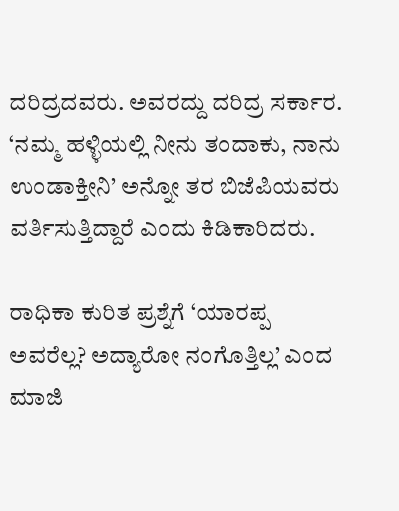ದರಿದ್ರದವರು. ಅವರದ್ದು ದರಿದ್ರ ಸರ್ಕಾರ. ‘ನಮ್ಮ ಹಳ್ಳಿಯಲ್ಲಿ ನೀನು ತಂದಾಕು, ನಾನು ಉಂಡಾಕ್ತೀನಿ’ ಅನ್ನೋ ತರ ಬಿಜೆಪಿಯವರು ವರ್ತಿಸುತ್ತಿದ್ದಾರೆ ಎಂದು ಕಿಡಿಕಾರಿದರು.

ರಾಧಿಕಾ ಕುರಿತ ಪ್ರಶ್ನೆಗೆ ‘ಯಾರಪ್ಪ ಅವರೆಲ್ಲ? ಅದ್ಯಾರೋ ನಂಗೊತ್ತಿಲ್ಲ’ ಎಂದ ಮಾಜಿ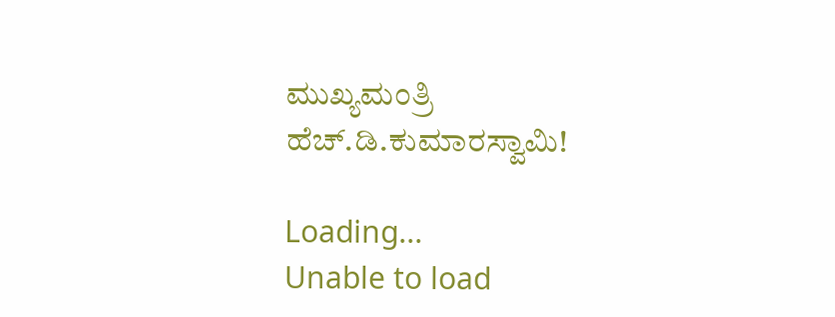ಮುಖ್ಯಮಂತ್ರಿ ಹೆಚ್‌.ಡಿ.ಕುಮಾರಸ್ವಾಮಿ!

Loading...
Unable to load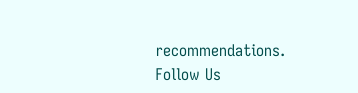recommendations.
Follow Us